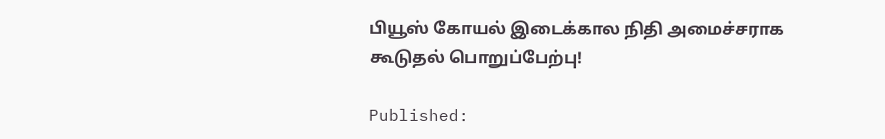பியூஸ் கோயல் இடைக்கால நிதி அமைச்சராக கூடுதல் பொறுப்பேற்பு!

Published: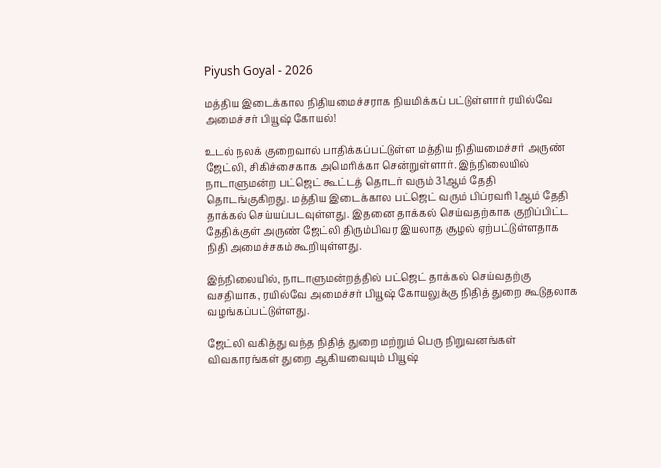Piyush Goyal - 2026

மத்திய இடைக்கால நிதியமைச்சராக நியமிக்கப் பட்டுள்ளார் ரயில்வே அமைச்சர் பியூஷ் கோயல்!

உடல் நலக் குறைவால் பாதிக்கப்பட்டுள்ள மத்திய நிதியமைச்சர் அருண் ஜேட்லி, சிகிச்சைகாக அமெரிக்கா சென்றுள்ளார். இந்நிலையில் நாடாளுமன்ற பட்ஜெட் கூட்டத் தொடர் வரும் 31ஆம் தேதி தொடங்குகிறது. மத்திய இடைக்கால பட்ஜெட் வரும் பிப்ரவரி 1ஆம் தேதி தாக்கல் செய்யப்படவுள்ளது. இதனை தாக்கல் செய்வதற்காக குறிப்பிட்ட தேதிக்குள் அருண் ஜேட்லி திரும்பிவர இயலாத சூழல் ஏற்பட்டுள்ளதாக நிதி அமைச்சகம் கூறியுள்ளது.

இந்நிலையில், நாடாளுமன்றத்தில் பட்ஜெட் தாக்கல் செய்வதற்கு வசதியாக, ரயில்வே அமைச்சர் பியூஷ் கோயலுக்கு நிதித் துறை கூடுதலாக வழங்கப்பட்டுள்ளது.

ஜேட்லி வகித்து வந்த நிதித் துறை மற்றும் பெரு நிறுவனங்கள் விவகாரங்கள் துறை ஆகியவையும் பியூஷ்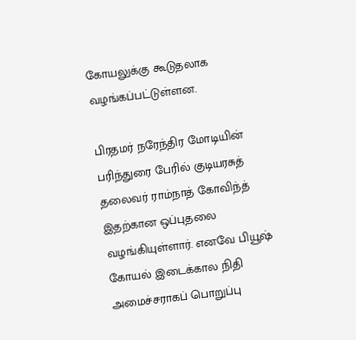கோயலுக்கு கூடுதலாக வழங்கப்பட்டுள்ளன.

பிரதமர் நரேந்திர மோடியின் பரிந்துரை பேரில் குடியரசுத் தலைவர் ராம்நாத் கோவிந்த் இதற்கான ஒப்புதலை வழங்கியுள்ளார். எனவே பியூஷ் கோயல் இடைக்கால நிதி அமைச்சராகப் பொறுப்பு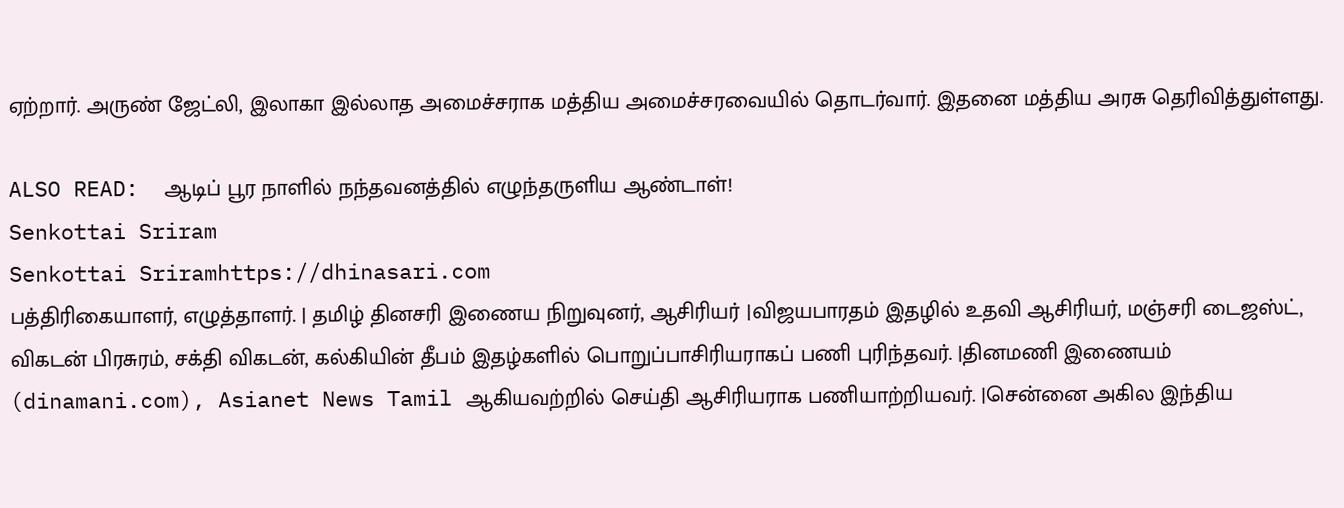ஏற்றார். அருண் ஜேட்லி, இலாகா இல்லாத அமைச்சராக மத்திய அமைச்சரவையில் தொடர்வார். இதனை மத்திய அரசு தெரிவித்துள்ளது.

ALSO READ:  ஆடிப் பூர நாளில் நந்தவனத்தில் எழுந்தருளிய ஆண்டாள்!
Senkottai Sriram
Senkottai Sriramhttps://dhinasari.com
பத்திரிகையாளர், எழுத்தாளர். | தமிழ் தினசரி இணைய நிறுவுனர், ஆசிரியர் |விஜயபாரதம் இதழில் உதவி ஆசிரியர், மஞ்சரி டைஜஸ்ட், விகடன் பிரசுரம், சக்தி விகடன், கல்கியின் தீபம் இதழ்களில் பொறுப்பாசிரியராகப் பணி புரிந்தவர். |தினமணி இணையம் (dinamani.com), Asianet News Tamil ஆகியவற்றில் செய்தி ஆசிரியராக பணியாற்றியவர். |சென்னை அகில இந்திய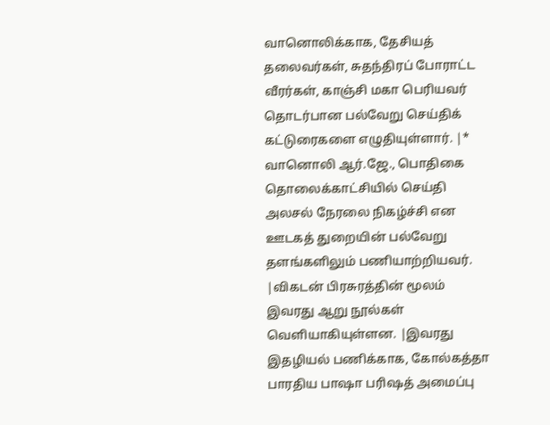வானொலிக்காக, தேசியத் தலைவர்கள், சுதந்திரப் போராட்ட வீரர்கள், காஞ்சி மகா பெரியவர் தொடர்பான பல்வேறு செய்திக் கட்டுரைகளை எழுதியுள்ளார். |* வானொலி ஆர்.ஜே., பொதிகை தொலைக்காட்சியில் செய்தி அலசல் நேரலை நிகழ்ச்சி என ஊடகத் துறையின் பல்வேறு தளங்களிலும் பணியாற்றியவர். |விகடன் பிரசுரத்தின் மூலம் இவரது ஆறு நூல்கள் வெளியாகியுள்ளன. |இவரது இதழியல் பணிக்காக, கோல்கத்தா பாரதிய பாஷா பரிஷத் அமைப்பு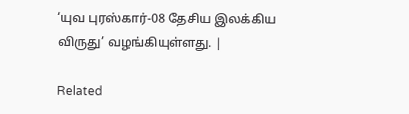‘யுவ புரஸ்கார்-08 தேசிய இலக்கிய விருது’ வழங்கியுள்ளது. |

Related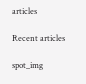articles

Recent articles

spot_img